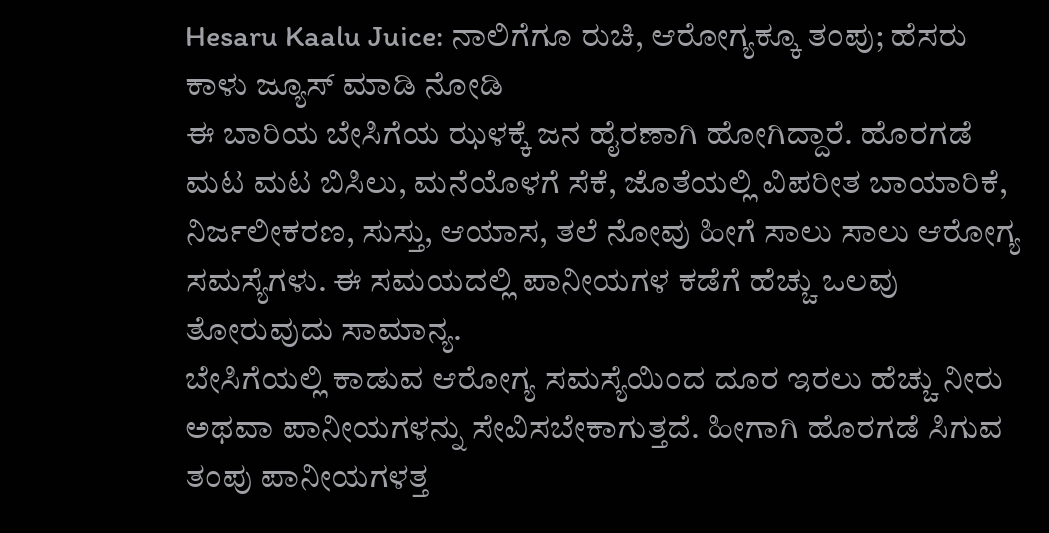Hesaru Kaalu Juice: ನಾಲಿಗೆಗೂ ರುಚಿ, ಆರೋಗ್ಯಕ್ಕೂ ತಂಪು; ಹೆಸರು ಕಾಳು ಜ್ಯೂಸ್ ಮಾಡಿ ನೋಡಿ
ಈ ಬಾರಿಯ ಬೇಸಿಗೆಯ ಝಳಕ್ಕೆ ಜನ ಹೈರಣಾಗಿ ಹೋಗಿದ್ದಾರೆ. ಹೊರಗಡೆ ಮಟ ಮಟ ಬಿಸಿಲು, ಮನೆಯೊಳಗೆ ಸೆಕೆ, ಜೊತೆಯಲ್ಲಿ ವಿಪರೀತ ಬಾಯಾರಿಕೆ, ನಿರ್ಜಲೀಕರಣ, ಸುಸ್ತು, ಆಯಾಸ, ತಲೆ ನೋವು ಹೀಗೆ ಸಾಲು ಸಾಲು ಆರೋಗ್ಯ ಸಮಸ್ಯೆಗಳು. ಈ ಸಮಯದಲ್ಲಿ ಪಾನೀಯಗಳ ಕಡೆಗೆ ಹೆಚ್ಚು ಒಲವು ತೋರುವುದು ಸಾಮಾನ್ಯ.
ಬೇಸಿಗೆಯಲ್ಲಿ ಕಾಡುವ ಆರೋಗ್ಯ ಸಮಸ್ಯೆಯಿಂದ ದೂರ ಇರಲು ಹೆಚ್ಚು ನೀರು ಅಥವಾ ಪಾನೀಯಗಳನ್ನು ಸೇವಿಸಬೇಕಾಗುತ್ತದೆ. ಹೀಗಾಗಿ ಹೊರಗಡೆ ಸಿಗುವ ತಂಪು ಪಾನೀಯಗಳತ್ತ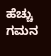ಹೆಚ್ಚು ಗಮನ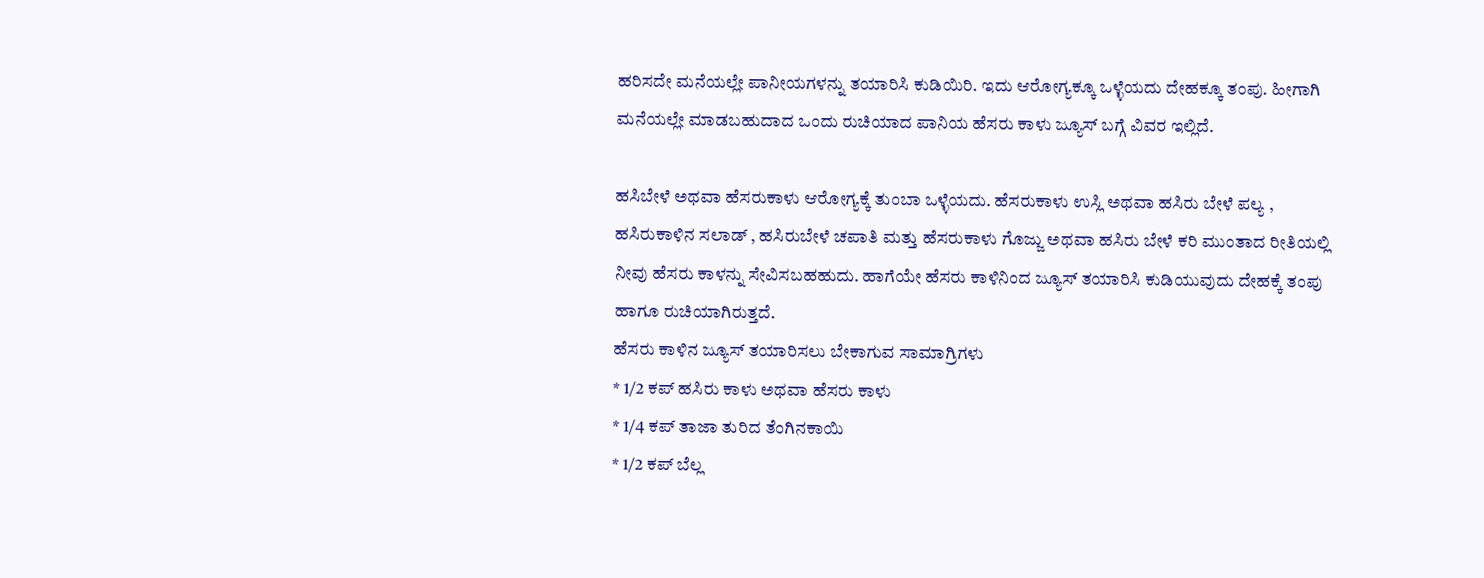ಹರಿಸದೇ ಮನೆಯಲ್ಲೇ ಪಾನೀಯಗಳನ್ನು ತಯಾರಿಸಿ ಕುಡಿಯಿರಿ. ಇದು ಆರೋಗ್ಯಕ್ಕೂ ಒಳ್ಳೆಯದು ದೇಹಕ್ಕೂ ತಂಪು. ಹೀಗಾಗಿ ಮನೆಯಲ್ಲೇ ಮಾಡಬಹುದಾದ ಒಂದು ರುಚಿಯಾದ ಪಾನಿಯ ಹೆಸರು ಕಾಳು ಜ್ಯೂಸ್ ಬಗ್ಗೆ ವಿವರ ಇಲ್ಲಿದೆ.

ಹಸಿಬೇಳೆ ಅಥವಾ ಹೆಸರುಕಾಳು ಆರೋಗ್ಯಕ್ಕೆ ತುಂಬಾ ಒಳ್ಳೆಯದು. ಹೆಸರುಕಾಳು ಉಸ್ಲಿ ಅಥವಾ ಹಸಿರು ಬೇಳೆ ಪಲ್ಯ , ಹಸಿರುಕಾಳಿನ ಸಲಾಡ್ , ಹಸಿರುಬೇಳೆ ಚಪಾತಿ ಮತ್ತು ಹೆಸರುಕಾಳು ಗೊಜ್ಜು ಅಥವಾ ಹಸಿರು ಬೇಳೆ ಕರಿ ಮುಂತಾದ ರೀತಿಯಲ್ಲಿ ನೀವು ಹೆಸರು ಕಾಳನ್ನು ಸೇವಿಸಬಹಹುದು. ಹಾಗೆಯೇ ಹೆಸರು ಕಾಳಿನಿಂದ ಜ್ಯೂಸ್ ತಯಾರಿಸಿ ಕುಡಿಯುವುದು ದೇಹಕ್ಕೆ ತಂಪು ಹಾಗೂ ರುಚಿಯಾಗಿರುತ್ತದೆ.
ಹೆಸರು ಕಾಳಿನ ಜ್ಯೂಸ್ ತಯಾರಿಸಲು ಬೇಕಾಗುವ ಸಾಮಾಗ್ರಿಗಳು
* 1/2 ಕಪ್ ಹಸಿರು ಕಾಳು ಅಥವಾ ಹೆಸರು ಕಾಳು
* 1/4 ಕಪ್ ತಾಜಾ ತುರಿದ ತೆಂಗಿನಕಾಯಿ
* 1/2 ಕಪ್ ಬೆಲ್ಲ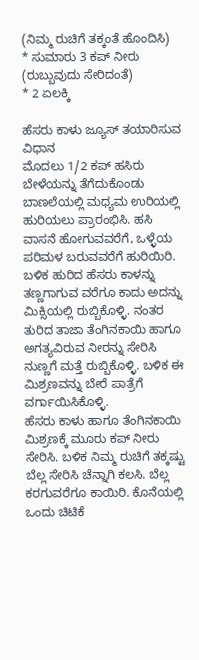(ನಿಮ್ಮ ರುಚಿಗೆ ತಕ್ಕಂತೆ ಹೊಂದಿಸಿ)
* ಸುಮಾರು 3 ಕಪ್ ನೀರು (ರುಬ್ಬುವುದು ಸೇರಿದಂತೆ)
* 2 ಏಲಕ್ಕಿ

ಹೆಸರು ಕಾಳು ಜ್ಯೂಸ್ ತಯಾರಿಸುವ ವಿಧಾನ
ಮೊದಲು 1/2 ಕಪ್ ಹಸಿರು ಬೇಳೆಯನ್ನು ತೆಗೆದುಕೊಂಡು ಬಾಣಲೆಯಲ್ಲಿ ಮಧ್ಯಮ ಉರಿಯಲ್ಲಿ ಹುರಿಯಲು ಪ್ರಾರಂಭಿಸಿ. ಹಸಿ ವಾಸನೆ ಹೋಗುವವರೆಗೆ, ಒಳ್ಳೆಯ ಪರಿಮಳ ಬರುವವರೆಗೆ ಹುರಿಯಿರಿ. ಬಳಿಕ ಹುರಿದ ಹೆಸರು ಕಾಳನ್ನು ತಣ್ಣಗಾಗುವ ವರೆಗೂ ಕಾದು ಅದನ್ನು ಮಿಕ್ಸಿಯಲ್ಲಿ ರುಬ್ಬಿಕೊಳ್ಳಿ. ನಂತರ ತುರಿದ ತಾಜಾ ತೆಂಗಿನಕಾಯಿ ಹಾಗೂ ಅಗತ್ಯವಿರುವ ನೀರನ್ನು ಸೇರಿಸಿ ನುಣ್ಣಗೆ ಮತ್ತೆ ರುಬ್ಬಿಕೊಳ್ಳಿ. ಬಳಿಕ ಈ ಮಿಶ್ರಣವನ್ನು ಬೇರೆ ಪಾತ್ರೆಗೆ ವರ್ಗಾಯಿಸಿಕೊಳ್ಳಿ.
ಹೆಸರು ಕಾಳು ಹಾಗೂ ತೆಂಗಿನಕಾಯಿ ಮಿಶ್ರಣಕ್ಕೆ ಮೂರು ಕಪ್ ನೀರು ಸೇರಿಸಿ. ಬಳಿಕ ನಿಮ್ಮ ರುಚಿಗೆ ತಕ್ಕಷ್ಟು ಬೆಲ್ಲ ಸೇರಿಸಿ ಚೆನ್ನಾಗಿ ಕಲಸಿ. ಬೆಲ್ಲ ಕರಗುವರೆಗೂ ಕಾಯಿರಿ. ಕೊನೆಯಲ್ಲಿ ಒಂದು ಚಿಟಿಕೆ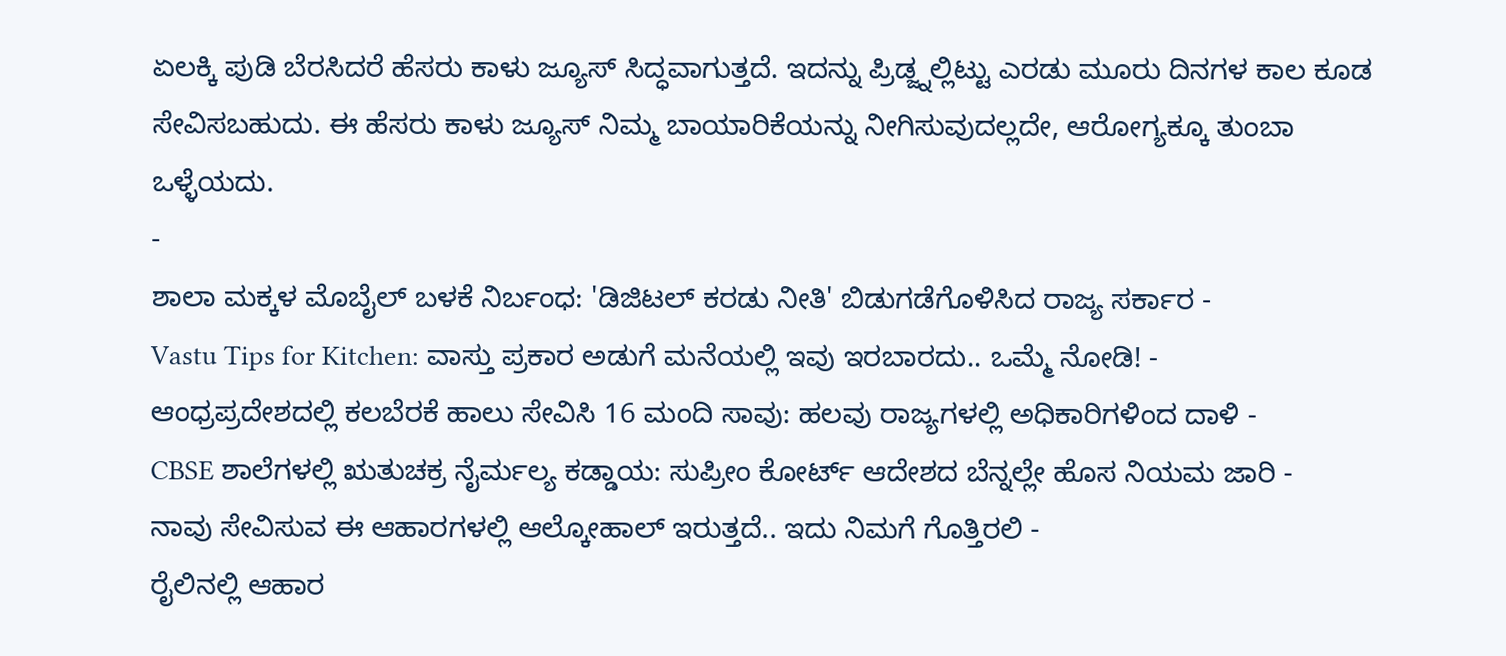ಏಲಕ್ಕಿ ಪುಡಿ ಬೆರಸಿದರೆ ಹೆಸರು ಕಾಳು ಜ್ಯೂಸ್ ಸಿದ್ಧವಾಗುತ್ತದೆ. ಇದನ್ನು ಪ್ರಿಡ್ಜ್ನಲ್ಲಿಟ್ಟು ಎರಡು ಮೂರು ದಿನಗಳ ಕಾಲ ಕೂಡ ಸೇವಿಸಬಹುದು. ಈ ಹೆಸರು ಕಾಳು ಜ್ಯೂಸ್ ನಿಮ್ಮ ಬಾಯಾರಿಕೆಯನ್ನು ನೀಗಿಸುವುದಲ್ಲದೇ, ಆರೋಗ್ಯಕ್ಕೂ ತುಂಬಾ ಒಳ್ಳೆಯದು.
-
ಶಾಲಾ ಮಕ್ಕಳ ಮೊಬೈಲ್ ಬಳಕೆ ನಿರ್ಬಂಧ: 'ಡಿಜಿಟಲ್ ಕರಡು ನೀತಿ' ಬಿಡುಗಡೆಗೊಳಿಸಿದ ರಾಜ್ಯ ಸರ್ಕಾರ -
Vastu Tips for Kitchen: ವಾಸ್ತು ಪ್ರಕಾರ ಅಡುಗೆ ಮನೆಯಲ್ಲಿ ಇವು ಇರಬಾರದು.. ಒಮ್ಮೆ ನೋಡಿ! -
ಆಂಧ್ರಪ್ರದೇಶದಲ್ಲಿ ಕಲಬೆರಕೆ ಹಾಲು ಸೇವಿಸಿ 16 ಮಂದಿ ಸಾವು: ಹಲವು ರಾಜ್ಯಗಳಲ್ಲಿ ಅಧಿಕಾರಿಗಳಿಂದ ದಾಳಿ -
CBSE ಶಾಲೆಗಳಲ್ಲಿ ಋತುಚಕ್ರ ನೈರ್ಮಲ್ಯ ಕಡ್ಡಾಯ: ಸುಪ್ರೀಂ ಕೋರ್ಟ್ ಆದೇಶದ ಬೆನ್ನಲ್ಲೇ ಹೊಸ ನಿಯಮ ಜಾರಿ -
ನಾವು ಸೇವಿಸುವ ಈ ಆಹಾರಗಳಲ್ಲಿ ಆಲ್ಕೋಹಾಲ್ ಇರುತ್ತದೆ.. ಇದು ನಿಮಗೆ ಗೊತ್ತಿರಲಿ -
ರೈಲಿನಲ್ಲಿ ಆಹಾರ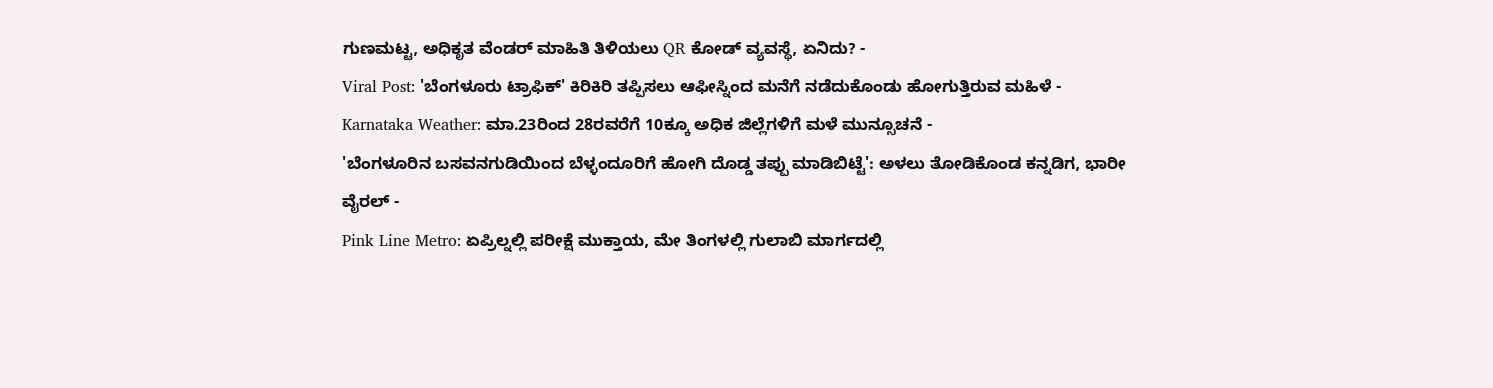ಗುಣಮಟ್ಟ, ಅಧಿಕೃತ ವೆಂಡರ್ ಮಾಹಿತಿ ತಿಳಿಯಲು QR ಕೋಡ್ ವ್ಯವಸ್ಥೆ, ಏನಿದು? -
Viral Post: 'ಬೆಂಗಳೂರು ಟ್ರಾಫಿಕ್' ಕಿರಿಕಿರಿ ತಪ್ಪಿಸಲು ಆಫೀಸ್ನಿಂದ ಮನೆಗೆ ನಡೆದುಕೊಂಡು ಹೋಗುತ್ತಿರುವ ಮಹಿಳೆ -
Karnataka Weather: ಮಾ.23ರಿಂದ 28ರವರೆಗೆ 10ಕ್ಕೂ ಅಧಿಕ ಜಿಲ್ಲೆಗಳಿಗೆ ಮಳೆ ಮುನ್ಸೂಚನೆ -
'ಬೆಂಗಳೂರಿನ ಬಸವನಗುಡಿಯಿಂದ ಬೆಳ್ಳಂದೂರಿಗೆ ಹೋಗಿ ದೊಡ್ಡ ತಪ್ಪು ಮಾಡಿಬಿಟ್ಟೆ': ಅಳಲು ತೋಡಿಕೊಂಡ ಕನ್ನಡಿಗ, ಭಾರೀ ವೈರಲ್ -
Pink Line Metro: ಏಪ್ರಿಲ್ನಲ್ಲಿ ಪರೀಕ್ಷೆ ಮುಕ್ತಾಯ, ಮೇ ತಿಂಗಳಲ್ಲಿ ಗುಲಾಬಿ ಮಾರ್ಗದಲ್ಲಿ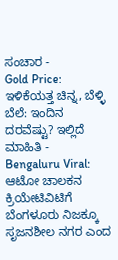ಸಂಚಾರ -
Gold Price: ಇಳಿಕೆಯತ್ತ ಚಿನ್ನ, ಬೆಳ್ಳಿ ಬೆಲೆ: ಇಂದಿನ ದರವೆಷ್ಟು? ಇಲ್ಲಿದೆ ಮಾಹಿತಿ -
Bengaluru Viral: ಆಟೋ ಚಾಲಕನ ಕ್ರಿಯೇಟಿವಿಟಿಗೆ ಬೆಂಗಳೂರು ನಿಜಕ್ಕೂ ಸೃಜನಶೀಲ ನಗರ ಎಂದ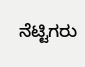ನೆಟ್ಟಿಗರು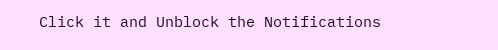Click it and Unblock the Notifications